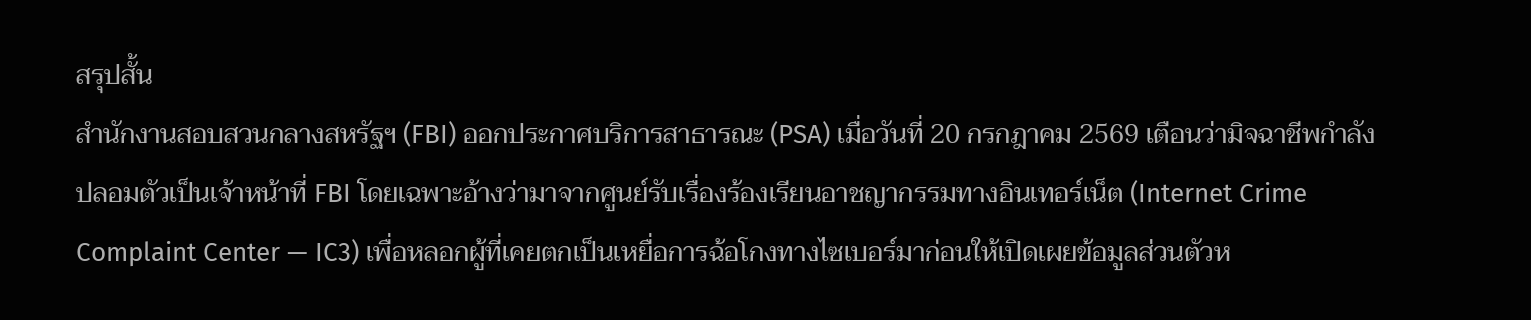สรุปสั้น
สำนักงานสอบสวนกลางสหรัฐฯ (FBI) ออกประกาศบริการสาธารณะ (PSA) เมื่อวันที่ 20 กรกฎาคม 2569 เตือนว่ามิจฉาชีพกำลังปลอมตัวเป็นเจ้าหน้าที่ FBI โดยเฉพาะอ้างว่ามาจากศูนย์รับเรื่องร้องเรียนอาชญากรรมทางอินเทอร์เน็ต (Internet Crime Complaint Center — IC3) เพื่อหลอกผู้ที่เคยตกเป็นเหยื่อการฉ้อโกงทางไซเบอร์มาก่อนให้เปิดเผยข้อมูลส่วนตัวห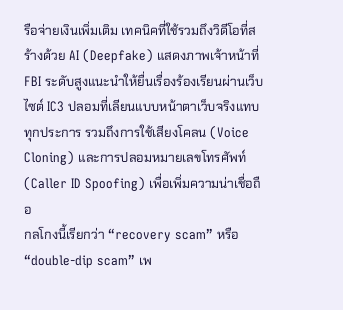รือจ่ายเงินเพิ่มเติม เทคนิคที่ใช้รวมถึงวิดีโอที่สร้างด้วย AI (Deepfake) แสดงภาพเจ้าหน้าที่ FBI ระดับสูงแนะนำให้ยื่นเรื่องร้องเรียนผ่านเว็บไซต์ IC3 ปลอมที่เลียนแบบหน้าตาเว็บจริงแทบทุกประการ รวมถึงการใช้เสียงโคลน (Voice Cloning) และการปลอมหมายเลขโทรศัพท์ (Caller ID Spoofing) เพื่อเพิ่มความน่าเชื่อถือ
กลโกงนี้เรียกว่า “recovery scam” หรือ “double-dip scam” เพ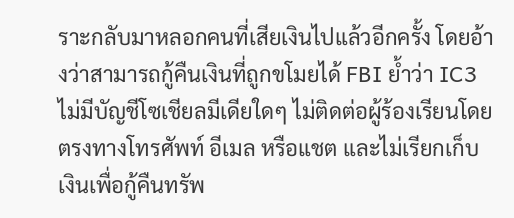ราะกลับมาหลอกคนที่เสียเงินไปแล้วอีกครั้ง โดยอ้างว่าสามารถกู้คืนเงินที่ถูกขโมยได้ FBI ย้ำว่า IC3 ไม่มีบัญชีโซเชียลมีเดียใดๆ ไม่ติดต่อผู้ร้องเรียนโดยตรงทางโทรศัพท์ อีเมล หรือแชต และไม่เรียกเก็บเงินเพื่อกู้คืนทรัพ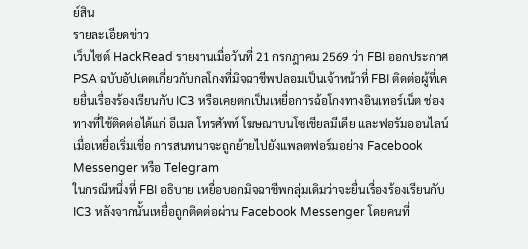ย์สิน
รายละเอียดข่าว
เว็บไซต์ HackRead รายงานเมื่อวันที่ 21 กรกฎาคม 2569 ว่า FBI ออกประกาศ PSA ฉบับอัปเดตเกี่ยวกับกลโกงที่มิจฉาชีพปลอมเป็นเจ้าหน้าที่ FBI ติดต่อผู้ที่เคยยื่นเรื่องร้องเรียนกับ IC3 หรือเคยตกเป็นเหยื่อการฉ้อโกงทางอินเทอร์เน็ต ช่องทางที่ใช้ติดต่อได้แก่ อีเมล โทรศัพท์ โฆษณาบนโซเชียลมีเดีย และฟอรัมออนไลน์ เมื่อเหยื่อเริ่มเชื่อ การสนทนาจะถูกย้ายไปยังแพลตฟอร์มอย่าง Facebook Messenger หรือ Telegram
ในกรณีหนึ่งที่ FBI อธิบาย เหยื่อบอกมิจฉาชีพกลุ่มเดิมว่าจะยื่นเรื่องร้องเรียนกับ IC3 หลังจากนั้นเหยื่อถูกติดต่อผ่าน Facebook Messenger โดยคนที่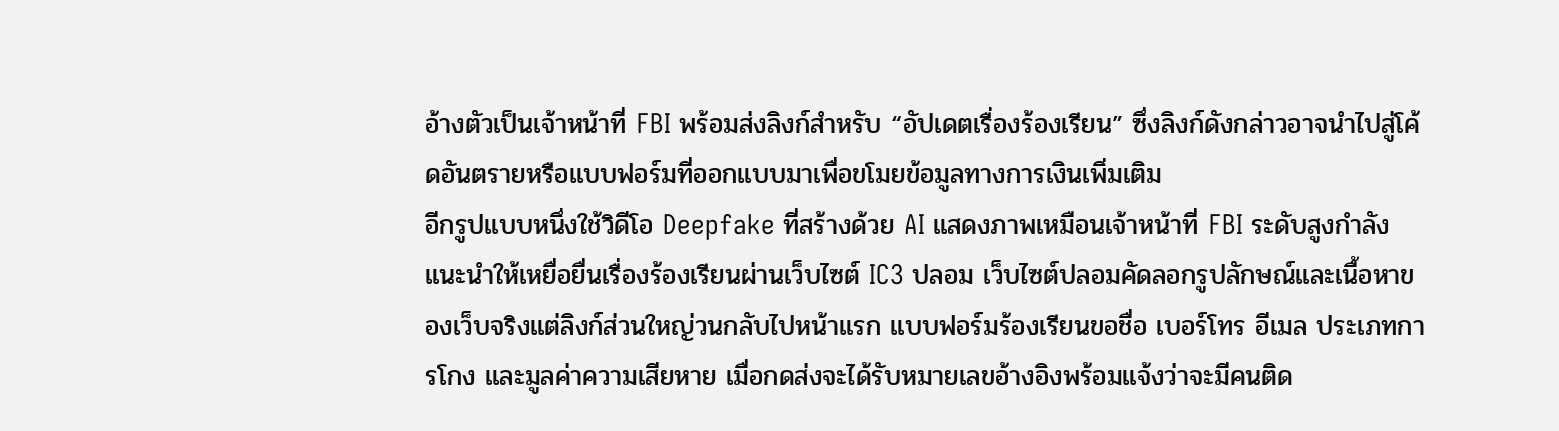อ้างตัวเป็นเจ้าหน้าที่ FBI พร้อมส่งลิงก์สำหรับ “อัปเดตเรื่องร้องเรียน” ซึ่งลิงก์ดังกล่าวอาจนำไปสู่โค้ดอันตรายหรือแบบฟอร์มที่ออกแบบมาเพื่อขโมยข้อมูลทางการเงินเพิ่มเติม
อีกรูปแบบหนึ่งใช้วิดีโอ Deepfake ที่สร้างด้วย AI แสดงภาพเหมือนเจ้าหน้าที่ FBI ระดับสูงกำลังแนะนำให้เหยื่อยื่นเรื่องร้องเรียนผ่านเว็บไซต์ IC3 ปลอม เว็บไซต์ปลอมคัดลอกรูปลักษณ์และเนื้อหาของเว็บจริงแต่ลิงก์ส่วนใหญ่วนกลับไปหน้าแรก แบบฟอร์มร้องเรียนขอชื่อ เบอร์โทร อีเมล ประเภทการโกง และมูลค่าความเสียหาย เมื่อกดส่งจะได้รับหมายเลขอ้างอิงพร้อมแจ้งว่าจะมีคนติด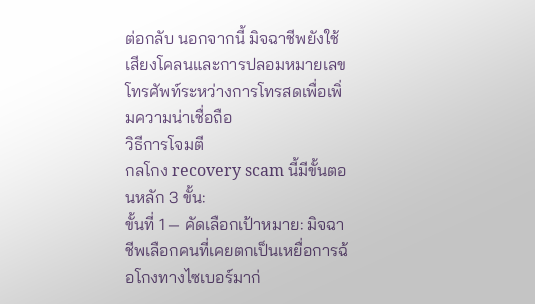ต่อกลับ นอกจากนี้ มิจฉาชีพยังใช้เสียงโคลนและการปลอมหมายเลขโทรศัพท์ระหว่างการโทรสดเพื่อเพิ่มความน่าเชื่อถือ
วิธีการโจมตี
กลโกง recovery scam นี้มีขั้นตอนหลัก 3 ขั้น:
ขั้นที่ 1 — คัดเลือกเป้าหมาย: มิจฉาชีพเลือกคนที่เคยตกเป็นเหยื่อการฉ้อโกงทางไซเบอร์มาก่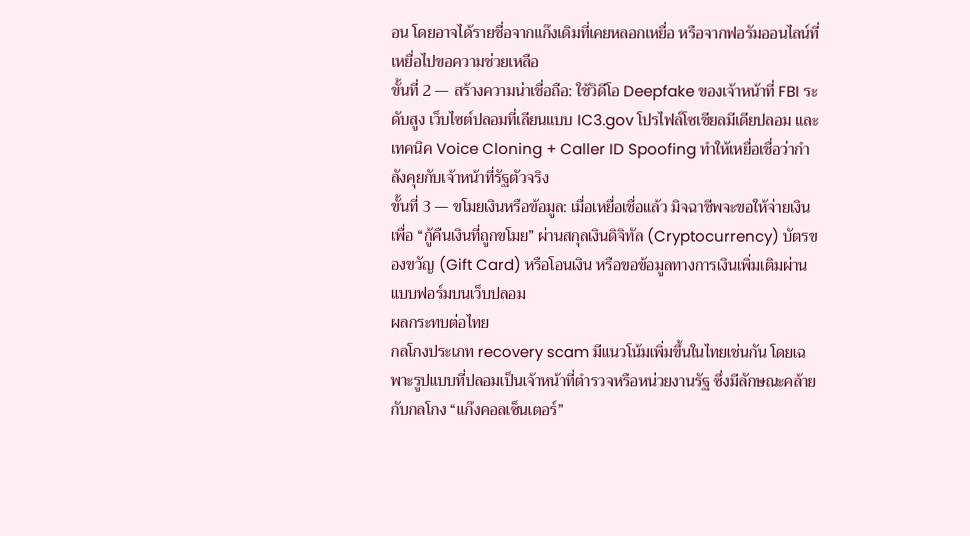อน โดยอาจได้รายชื่อจากแก๊งเดิมที่เคยหลอกเหยื่อ หรือจากฟอรัมออนไลน์ที่เหยื่อไปขอความช่วยเหลือ
ขั้นที่ 2 — สร้างความน่าเชื่อถือ: ใช้วิดีโอ Deepfake ของเจ้าหน้าที่ FBI ระดับสูง เว็บไซต์ปลอมที่เลียนแบบ IC3.gov โปรไฟล์โซเชียลมีเดียปลอม และเทคนิค Voice Cloning + Caller ID Spoofing ทำให้เหยื่อเชื่อว่ากำลังคุยกับเจ้าหน้าที่รัฐตัวจริง
ขั้นที่ 3 — ขโมยเงินหรือข้อมูล: เมื่อเหยื่อเชื่อแล้ว มิจฉาชีพจะขอให้จ่ายเงินเพื่อ “กู้คืนเงินที่ถูกขโมย” ผ่านสกุลเงินดิจิทัล (Cryptocurrency) บัตรของขวัญ (Gift Card) หรือโอนเงิน หรือขอข้อมูลทางการเงินเพิ่มเติมผ่านแบบฟอร์มบนเว็บปลอม
ผลกระทบต่อไทย
กลโกงประเภท recovery scam มีแนวโน้มเพิ่มขึ้นในไทยเช่นกัน โดยเฉพาะรูปแบบที่ปลอมเป็นเจ้าหน้าที่ตำรวจหรือหน่วยงานรัฐ ซึ่งมีลักษณะคล้ายกับกลโกง “แก๊งคอลเซ็นเตอร์”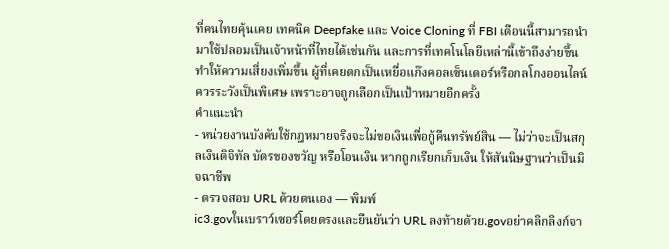ที่คนไทยคุ้นเคย เทคนิค Deepfake และ Voice Cloning ที่ FBI เตือนนี้สามารถนำมาใช้ปลอมเป็นเจ้าหน้าที่ไทยได้เช่นกัน และการที่เทคโนโลยีเหล่านี้เข้าถึงง่ายขึ้นทำให้ความเสี่ยงเพิ่มขึ้น ผู้ที่เคยตกเป็นเหยื่อแก๊งคอลเซ็นเตอร์หรือกลโกงออนไลน์ควรระวังเป็นพิเศษ เพราะอาจถูกเลือกเป็นเป้าหมายอีกครั้ง
คำแนะนำ
- หน่วยงานบังคับใช้กฎหมายจริงจะไม่ขอเงินเพื่อกู้คืนทรัพย์สิน — ไม่ว่าจะเป็นสกุลเงินดิจิทัล บัตรของขวัญ หรือโอนเงิน หากถูกเรียกเก็บเงิน ให้สันนิษฐานว่าเป็นมิจฉาชีพ
- ตรวจสอบ URL ด้วยตนเอง — พิมพ์
ic3.govในเบราว์เซอร์โดยตรงและยืนยันว่า URL ลงท้ายด้วย.govอย่าคลิกลิงก์จา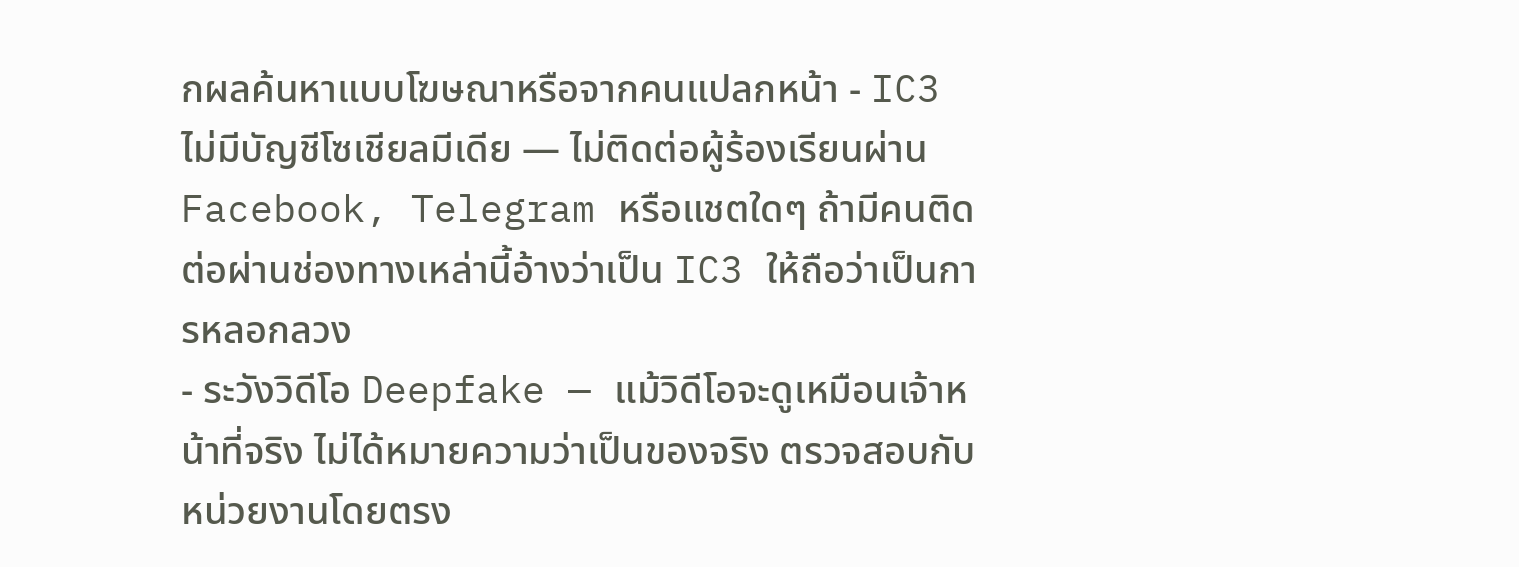กผลค้นหาแบบโฆษณาหรือจากคนแปลกหน้า - IC3 ไม่มีบัญชีโซเชียลมีเดีย — ไม่ติดต่อผู้ร้องเรียนผ่าน Facebook, Telegram หรือแชตใดๆ ถ้ามีคนติดต่อผ่านช่องทางเหล่านี้อ้างว่าเป็น IC3 ให้ถือว่าเป็นการหลอกลวง
- ระวังวิดีโอ Deepfake — แม้วิดีโอจะดูเหมือนเจ้าหน้าที่จริง ไม่ได้หมายความว่าเป็นของจริง ตรวจสอบกับหน่วยงานโดยตรง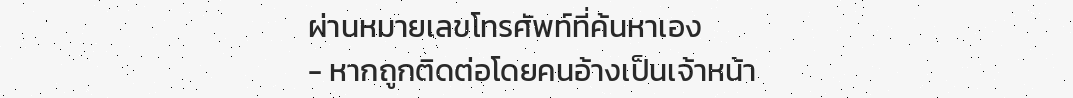ผ่านหมายเลขโทรศัพท์ที่ค้นหาเอง
- หากถูกติดต่อโดยคนอ้างเป็นเจ้าหน้า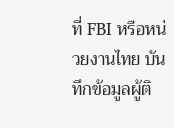ที่ FBI หรือหน่วยงานไทย บันทึกข้อมูลผู้ติ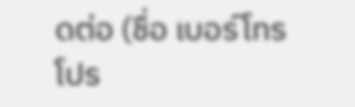ดต่อ (ชื่อ เบอร์โทร โปร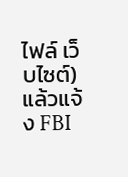ไฟล์ เว็บไซต์) แล้วแจ้ง FBI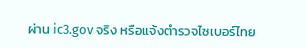ผ่าน ic3.gov จริง หรือแจ้งตำรวจไซเบอร์ไทย